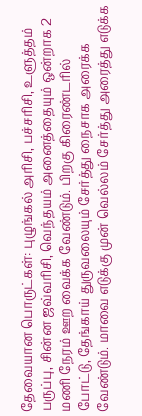தேவையான பொருட்கள்: புழுங்கல் அரிசி, பச்சரிசி, உளுத்தம் பருப்பு, சின்ன ஜவ்வரிசி, வெந்தயம் அனைத்தையும் ஒன்றாக 2 மணி நேரம் ஊற வைக்க வேண்டும். பிறகு கிரைண்டரில் போட்டு, தேங்காய் துருவலையும் சேர்த்து நைசாக அரைக்க வேண்டும். மாவை எடுக்கு முன் வெல்லம் சேர்த்து அரைத்து எடுக்க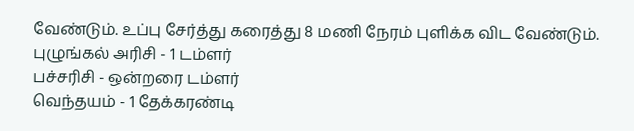வேண்டும். உப்பு சேர்த்து கரைத்து 8 மணி நேரம் புளிக்க விட வேண்டும்.
புழுங்கல் அரிசி - 1 டம்ளர்
பச்சரிசி - ஒன்றரை டம்ளர்
வெந்தயம் - 1 தேக்கரண்டி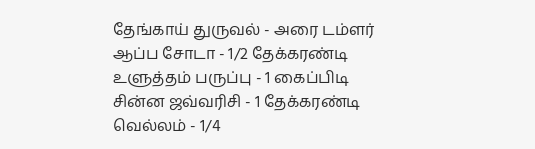தேங்காய் துருவல் - அரை டம்ளர்
ஆப்ப சோடா - 1/2 தேக்கரண்டி
உளுத்தம் பருப்பு - 1 கைப்பிடி
சின்ன ஜவ்வரிசி - 1 தேக்கரண்டி
வெல்லம் - 1/4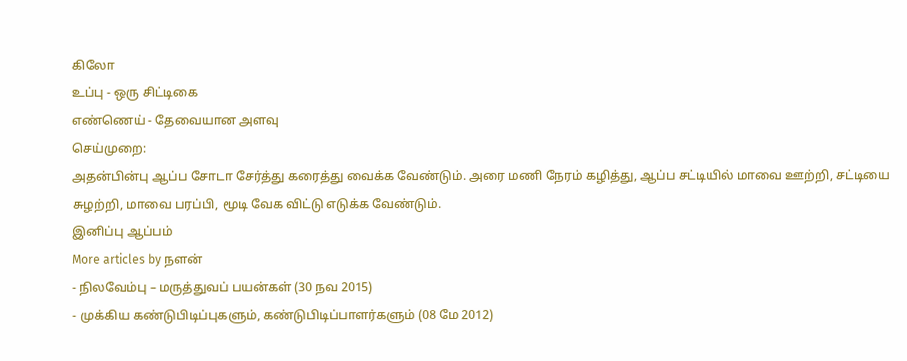கிலோ
உப்பு - ஒரு சிட்டிகை
எண்ணெய் - தேவையான அளவு
செய்முறை:
அதன்பின்பு ஆப்ப சோடா சேர்த்து கரைத்து வைக்க வேண்டும். அரை மணி நேரம் கழித்து, ஆப்ப சட்டியில் மாவை ஊற்றி, சட்டியை சுழற்றி, மாவை பரப்பி, மூடி வேக விட்டு எடுக்க வேண்டும்.
இனிப்பு ஆப்பம்
More articles by நளன்
- நிலவேம்பு – மருத்துவப் பயன்கள் (30 நவ 2015)
- முக்கிய கண்டுபிடிப்புகளும், கண்டுபிடிப்பாளர்களும் (08 மே 2012)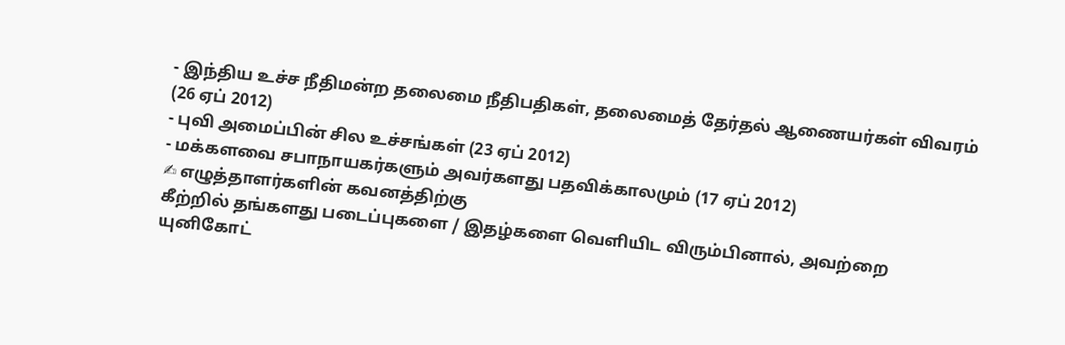- இந்திய உச்ச நீதிமன்ற தலைமை நீதிபதிகள், தலைமைத் தேர்தல் ஆணையர்கள் விவரம் (26 ஏப் 2012)
- புவி அமைப்பின் சில உச்சங்கள் (23 ஏப் 2012)
- மக்களவை சபாநாயகர்களும் அவர்களது பதவிக்காலமும் (17 ஏப் 2012)
✍ எழுத்தாளர்களின் கவனத்திற்கு
கீற்றில் தங்களது படைப்புகளை / இதழ்களை வெளியிட விரும்பினால், அவற்றை யுனிகோட்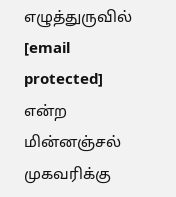எழுத்துருவில் [email protected] என்ற மின்னஞ்சல் முகவரிக்கு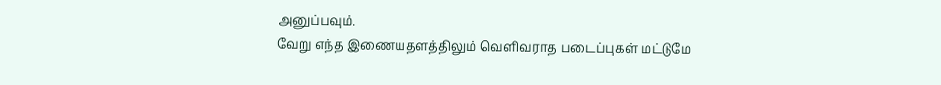அனுப்பவும்.
வேறு எந்த இணையதளத்திலும் வெளிவராத படைப்புகள் மட்டுமே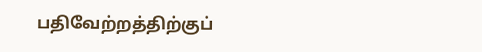பதிவேற்றத்திற்குப்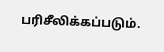பரிசீலிக்கப்படும்.